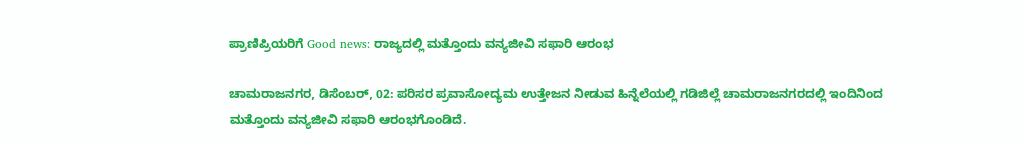ಪ್ರಾಣಿಪ್ರಿಯರಿಗೆ Good news: ರಾಜ್ಯದಲ್ಲಿ ಮತ್ತೊಂದು ವನ್ಯಜೀವಿ ಸಫಾರಿ ಆರಂಭ

ಚಾಮರಾಜನಗರ, ಡಿಸೆಂಬರ್‌, 02: ಪರಿಸರ ಪ್ರವಾಸೋದ್ಯಮ ಉತ್ತೇಜನ ನೀಡುವ ಹಿನ್ನೆಲೆಯಲ್ಲಿ ಗಡಿಜಿಲ್ಲೆ ಚಾಮರಾಜನಗರದಲ್ಲಿ ಇಂದಿನಿಂದ ಮತ್ತೊಂದು ವನ್ಯಜೀವಿ ಸಫಾರಿ ಆರಂಭಗೊಂಡಿದೆ.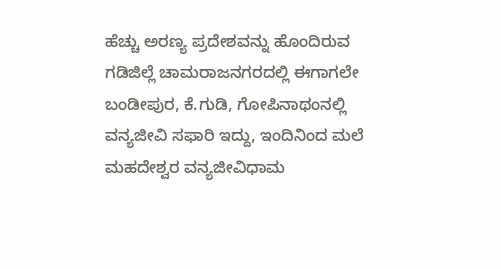ಹೆಚ್ಚು ಅರಣ್ಯ ಪ್ರದೇಶವನ್ನು ಹೊಂದಿರುವ ಗಡಿಜಿಲ್ಲೆ ಚಾಮರಾಜನಗರದಲ್ಲಿ ಈಗಾಗಲೇ ಬಂಡೀಪುರ, ಕೆ.ಗುಡಿ, ಗೋಪಿನಾಥಂನಲ್ಲಿ ವನ್ಯಜೀವಿ ಸಫಾರಿ ಇದ್ದು, ಇಂದಿನಿಂದ ಮಲೆ ಮಹದೇಶ್ವರ ವನ್ಯಜೀವಿಧಾಮ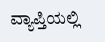ವ್ಯಾಪ್ತಿಯಲ್ಲಿ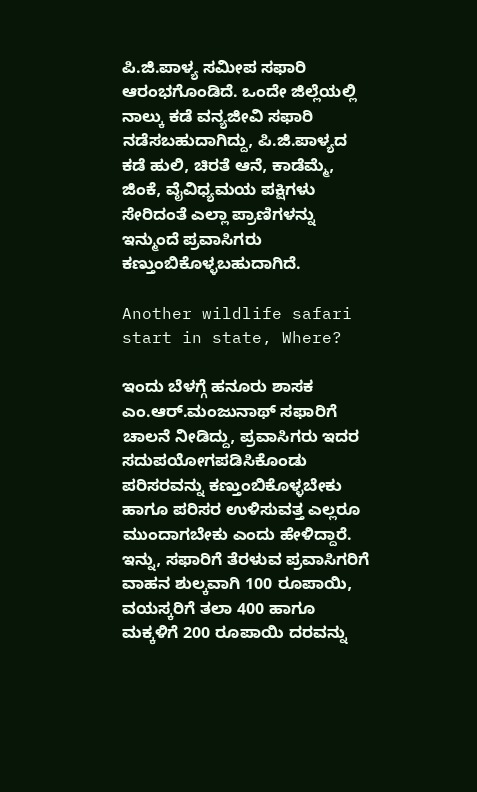ಪಿ‌.ಜಿ.ಪಾಳ್ಯ ಸಮೀಪ ಸಫಾರಿ ಆರಂಭಗೊಂಡಿದೆ. ಒಂದೇ ಜಿಲ್ಲೆಯಲ್ಲಿ ನಾಲ್ಕು ಕಡೆ ವನ್ಯಜೀವಿ ಸಫಾರಿ ನಡೆಸಬಹುದಾಗಿದ್ದು, ಪಿ.ಜಿ‌.ಪಾಳ್ಯದ ಕಡೆ ಹುಲಿ, ಚಿರತೆ ಆನೆ, ಕಾಡೆಮ್ಮೆ, ಜಿಂಕೆ, ವೈವಿಧ್ಯಮಯ ಪಕ್ಷಿಗಳು ಸೇರಿದಂತೆ ಎಲ್ಲಾ ಪ್ರಾಣಿಗಳನ್ನು ಇನ್ಮುಂದೆ ಪ್ರವಾಸಿಗರು ಕಣ್ತುಂಬಿಕೊಳ್ಳಬಹುದಾಗಿದೆ.

Another wildlife safari start in state, Where?

ಇಂದು ಬೆಳಗ್ಗೆ ಹನೂರು ಶಾಸಕ ಎಂ.ಆರ್.ಮಂಜುನಾಥ್ ಸಫಾರಿಗೆ ಚಾಲನೆ ನೀಡಿದ್ದು, ಪ್ರವಾಸಿಗರು ಇದರ ಸದುಪಯೋಗಪಡಿಸಿಕೊಂಡು ಪರಿಸರವನ್ನು ಕಣ್ತುಂಬಿಕೊಳ್ಳಬೇಕು ಹಾಗೂ ಪರಿಸರ ಉಳಿಸುವತ್ತ ಎಲ್ಲರೂ ಮುಂದಾಗಬೇಕು ಎಂದು ಹೇಳಿದ್ದಾರೆ‌. ಇನ್ನು, ಸಫಾರಿಗೆ ತೆರಳುವ ಪ್ರವಾಸಿಗರಿಗೆ ವಾಹನ ಶುಲ್ಕವಾಗಿ 100 ರೂಪಾಯಿ, ವಯಸ್ಕರಿಗೆ ತಲಾ 400 ಹಾಗೂ ಮಕ್ಕಳಿಗೆ 200 ರೂಪಾಯಿ ದರವನ್ನು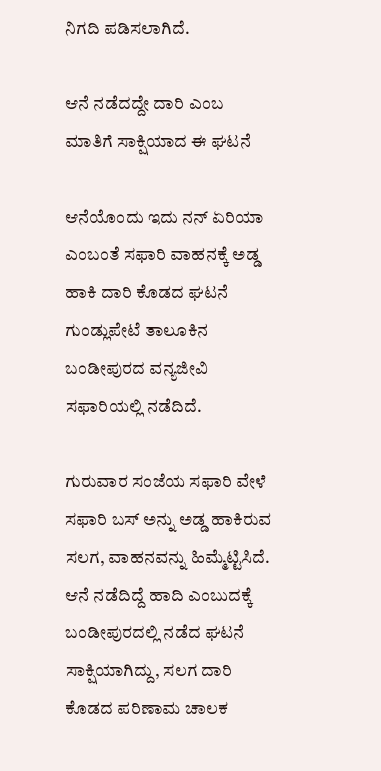ನಿಗದಿ ಪಡಿಸಲಾಗಿದೆ.

ಆನೆ ನಡೆದದ್ದೇ ದಾರಿ ಎಂಬ ಮಾತಿಗೆ ಸಾಕ್ಷಿಯಾದ ಈ ಘಟನೆ

ಆನೆಯೊಂದು ಇದು ನನ್ ಏರಿಯಾ ಎಂಬಂತೆ ಸಫಾರಿ ವಾಹನಕ್ಕೆ ಅಡ್ಡ ಹಾಕಿ ದಾರಿ ಕೊಡದ ಘಟನೆ ಗುಂಡ್ಲುಪೇಟೆ ತಾಲೂಕಿನ ಬಂಡೀಪುರದ ವನ್ಯಜೀವಿ ಸಫಾರಿಯಲ್ಲಿ ನಡೆದಿದೆ.

ಗುರುವಾರ ಸಂಜೆಯ ಸಫಾರಿ ವೇಳೆ ಸಫಾರಿ ಬಸ್ ಅನ್ನು ಅಡ್ಡ ಹಾಕಿರುವ ಸಲಗ, ವಾಹನವನ್ನು ಹಿಮ್ಮೆಟ್ಟಿಸಿದೆ. ಆನೆ ನಡೆದಿದ್ದೆ ಹಾದಿ ಎಂಬುದಕ್ಕೆ ಬಂಡೀಪುರದಲ್ಲಿ ನಡೆದ ಘಟನೆ ಸಾಕ್ಷಿಯಾಗಿದ್ದು, ಸಲಗ ದಾರಿ ಕೊಡದ ಪರಿಣಾಮ ಚಾಲಕ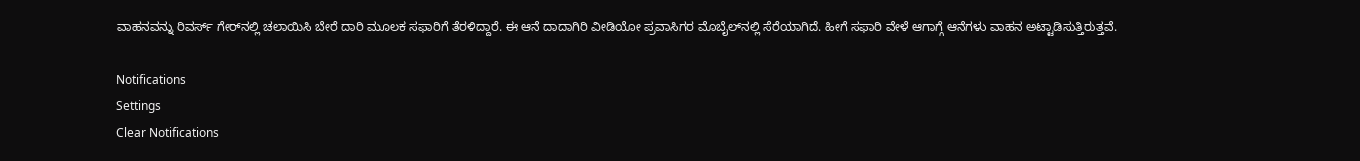ವಾಹನವನ್ನು ರಿವರ್ಸ್ ಗೇರ್‌ನಲ್ಲಿ ಚಲಾಯಿಸಿ ಬೇರೆ ದಾರಿ ಮೂಲಕ ಸಫಾರಿಗೆ ತೆರಳಿದ್ದಾರೆ. ಈ ಆನೆ ದಾದಾಗಿರಿ ವೀಡಿಯೋ ಪ್ರವಾಸಿಗರ ಮೊಬೈಲ್‌ನಲ್ಲಿ ಸೆರೆಯಾಗಿದೆ. ಹೀಗೆ ಸಫಾರಿ ವೇಳೆ ಆಗಾಗ್ಗೆ ಆನೆಗಳು ವಾಹನ ಅಟ್ಟಾಡಿಸುತ್ತಿರುತ್ತವೆ.

Notifications
Settings
Clear Notifications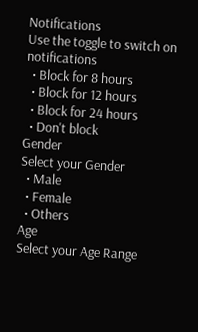Notifications
Use the toggle to switch on notifications
  • Block for 8 hours
  • Block for 12 hours
  • Block for 24 hours
  • Don't block
Gender
Select your Gender
  • Male
  • Female
  • Others
Age
Select your Age Range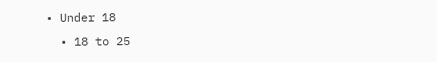• Under 18
  • 18 to 25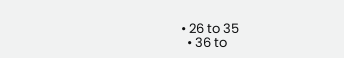• 26 to 35
  • 36 to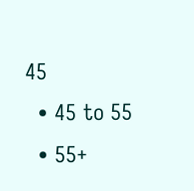45
  • 45 to 55
  • 55+